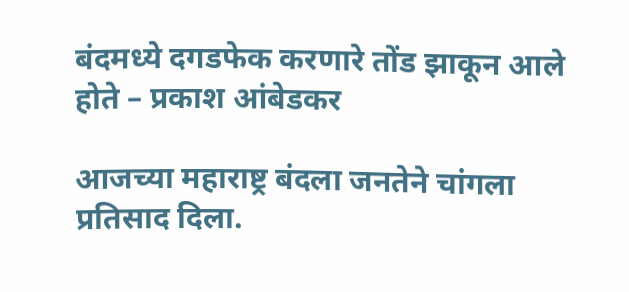बंदमध्ये दगडफेक करणारे तोंड झाकून आले होते – प्रकाश आंबेडकर

आजच्या महाराष्ट्र बंदला जनतेने चांगला प्रतिसाद दिला.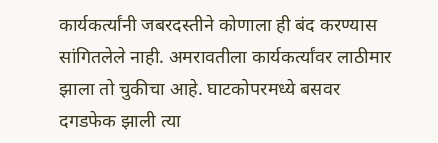कार्यकर्त्यांनी जबरदस्तीने कोणाला ही बंद करण्यास सांगितलेले नाही. अमरावतीला कार्यकर्त्यांवर लाठीमार झाला तो चुकीचा आहे. घाटकोपरमध्ये बसवर दगडफेक झाली त्या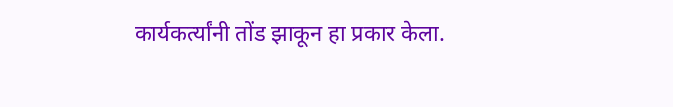कार्यकर्त्यांनी तोंड झाकून हा प्रकार केला.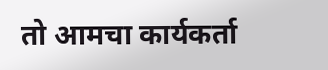तो आमचा कार्यकर्ता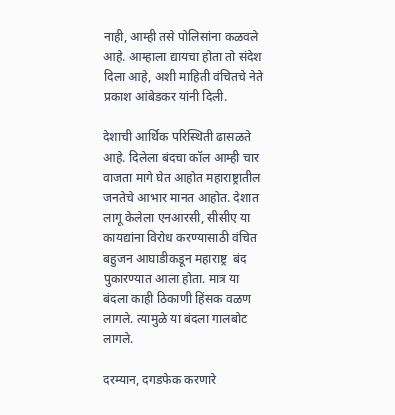नाही, आम्ही तसे पोलिसांना कळवले आहे. आम्हाला द्यायचा होता तो संदेश दिला आहे, अशी माहिती वंचितचे नेते प्रकाश आंबेडकर यांनी दिली.

देशाची आर्थिक परिस्थिती ढासळते आहे. दिलेला बंदचा कॉल आम्ही चार वाजता मागे घेत आहोत महाराष्ट्रातील जनतेचे आभार मानत आहोत. देशात लागू केलेला एनआरसी, सीसीए या कायद्यांना विरोध करण्यासाठी वंचित बहुजन आघाडीकडून महाराष्ट्र  बंद पुकारण्यात आला होता. मात्र या बंदला काही ठिकाणी हिंसक वळण लागले. त्यामुळे या बंदला गालबोट लागले.

दरम्यान, दगडफेक करणारे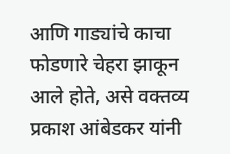आणि गाड्यांचे काचा फोडणारे चेहरा झाकून आले होते, असे वक्तव्य प्रकाश आंबेडकर यांनी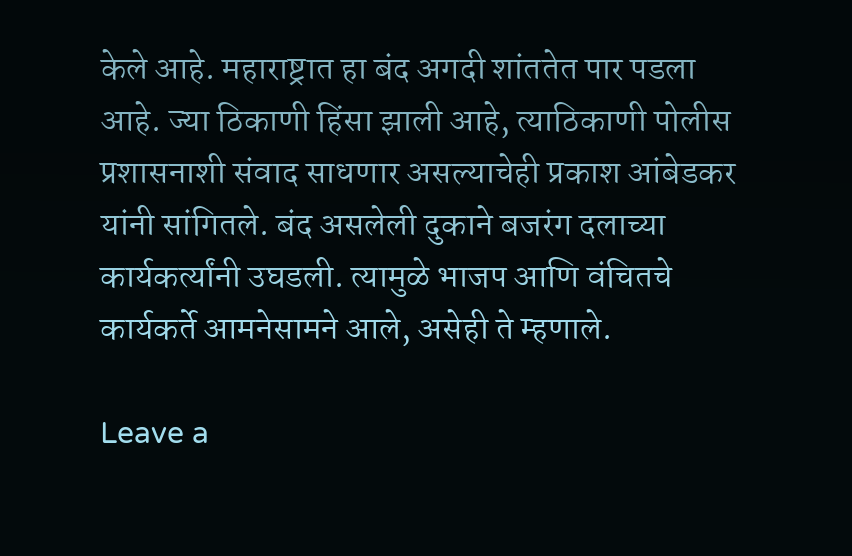केले आहे. महाराष्ट्रात हा बंद अगदी शांततेत पार पडला आहे. ज्या ठिकाणी हिंसा झाली आहे, त्याठिकाणी पोलीस प्रशासनाशी संवाद साधणार असल्याचेही प्रकाश आंबेडकर यांनी सांगितले. बंद असलेली दुकाने बजरंग दलाच्या कार्यकर्त्यांनी उघडली. त्यामुळे भाजप आणि वंचितचे कार्यकर्ते आमनेसामने आले, असेही ते म्हणाले.

Leave a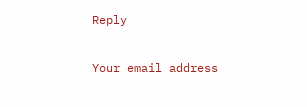Reply

Your email address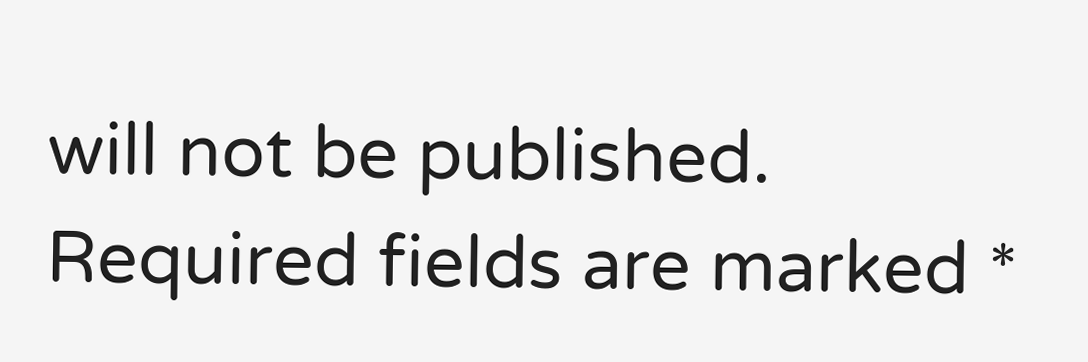will not be published. Required fields are marked *